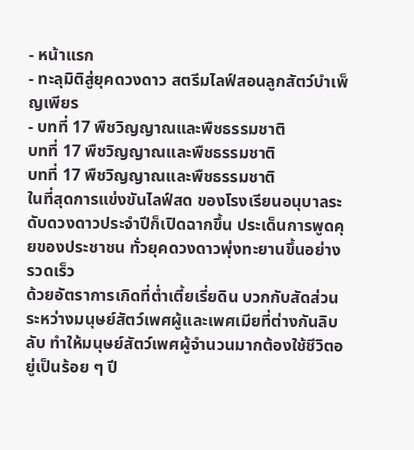- หน้าแรก
- ทะลุมิติสู่ยุคดวงดาว สตรีมไลฟ์สอนลูกสัตว์บำเพ็ญเพียร
- บทที่ 17 พืชวิญญาณและพืชธรรมชาติ
บทที่ 17 พืชวิญญาณและพืชธรรมชาติ
บทที่ 17 พืชวิญญาณและพืชธรรมชาติ
ในที่สุดการแข่งขันไลฟ์สด ของโรงเรียนอนุบาลระดับดวงดาวประจำปีก็เปิดฉากขึ้น ประเด็นการพูดคุยของประชาชน ทั่วยุคดวงดาวพุ่งทะยานขึ้นอย่างรวดเร็ว
ด้วยอัตราการเกิดที่ต่ำเตี้ยเรี่ยดิน บวกกับสัดส่วนระหว่างมนุษย์สัตว์เพศผู้และเพศเมียที่ต่างกันลิบลับ ทำให้มนุษย์สัตว์เพศผู้จำนวนมากต้องใช้ชีวิตอยู่เป็นร้อย ๆ ปี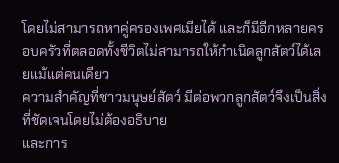โดยไม่สามารถหาคู่ครองเพศเมียได้ และก็มีอีกหลายครอบครัวที่ตลอดทั้งชีวิตไม่สามารถให้กำเนิดลูกสัตว์ได้เลยแม้แต่คนเดียว
ความสำคัญที่ชาวมนุษย์สัตว์ มีต่อพวกลูกสัตว์จึงเป็นสิ่งที่ชัดเจนโดยไม่ต้องอธิบาย
และการ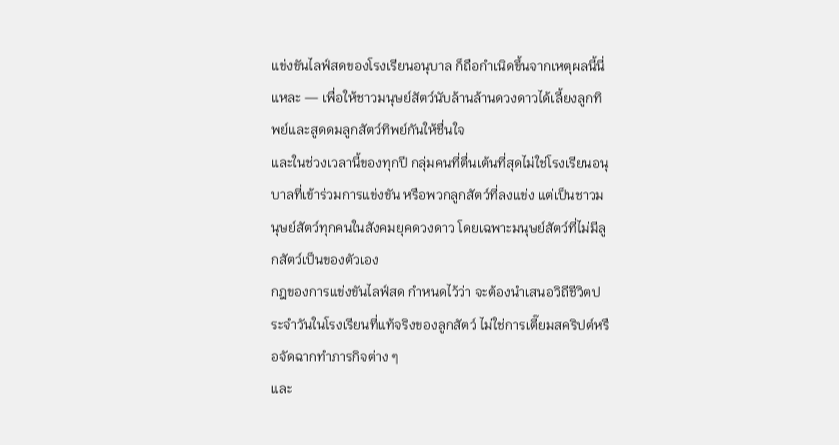แข่งขันไลฟ์สดของโรงเรียนอนุบาล ก็ถือกำเนิดขึ้นจากเหตุผลนี้นี่แหละ — เพื่อให้ชาวมนุษย์สัตว์นับล้านล้านดวงดาวได้เลี้ยงลูกทิพย์และสูดดมลูกสัตว์ทิพย์กันให้ชื่นใจ
และในช่วงเวลานี้ของทุกปี กลุ่มคนที่ตื่นเต้นที่สุดไม่ใช่โรงเรียนอนุบาลที่เข้าร่วมการแข่งขัน หรือพวกลูกสัตว์ที่ลงแข่ง แต่เป็นชาวมนุษย์สัตว์ทุกคนในสังคมยุคดวงดาว โดยเฉพาะมนุษย์สัตว์ที่ไม่มีลูกสัตว์เป็นของตัวเอง
กฎของการแข่งขันไลฟ์สด กำหนดไว้ว่า จะต้องนำเสนอวิถีชีวิตประจำวันในโรงเรียนที่แท้จริงของลูกสัตว์ ไม่ใช่การเตี๊ยมสคริปต์หรือจัดฉากทำภารกิจต่าง ๆ
และ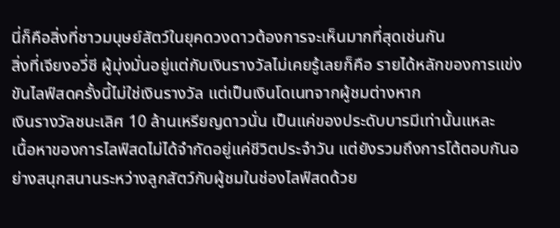นี่ก็คือสิ่งที่ชาวมนุษย์สัตว์ในยุคดวงดาวต้องการจะเห็นมากที่สุดเช่นกัน
สิ่งที่เจียงอวี่ซี ผู้มุ่งมั่นอยู่แต่กับเงินรางวัลไม่เคยรู้เลยก็คือ รายได้หลักของการแข่งขันไลฟ์สดครั้งนี้ไม่ใช่เงินรางวัล แต่เป็นเงินโดเนทจากผู้ชมต่างหาก
เงินรางวัลชนะเลิศ 10 ล้านเหรียญดาวนั่น เป็นแค่ของประดับบารมีเท่านั้นแหละ
เนื้อหาของการไลฟ์สดไม่ได้จำกัดอยู่แค่ชีวิตประจำวัน แต่ยังรวมถึงการโต้ตอบกันอย่างสนุกสนานระหว่างลูกสัตว์กับผู้ชมในช่องไลฟ์สดด้วย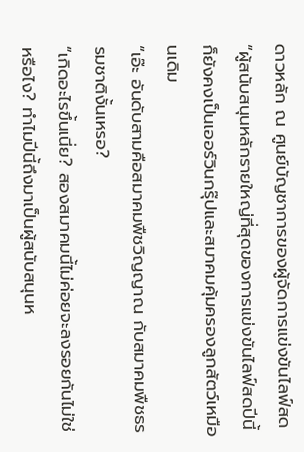ดาวหลัก ณ ศูนย์บัญชาการของผู้จัดการแข่งขันไลฟ์สด
“ผู้สนับสนุนหลักรายใหญ่ที่สุดของการแข่งขันไลฟ์สดปีนี้ ก็ยังคงเป็นเออร์วินกรุ๊ปและสมาคมคุ้มครองลูกสัตว์เหมือนเดิม
“เอ๊ะ อันดับสามคือสมาคมพืชวิญญาณ กับสมาคมพืชธรรมชาติงั้นเหรอ?
“เกิดอะไรขึ้นเนี่ย? สองสมาคมนี้ไม่ค่อยจะลงรอยกันไม่ใช่หรือไง? ทำไมปีนี้ถึงมาเป็นผู้สนับสนุนห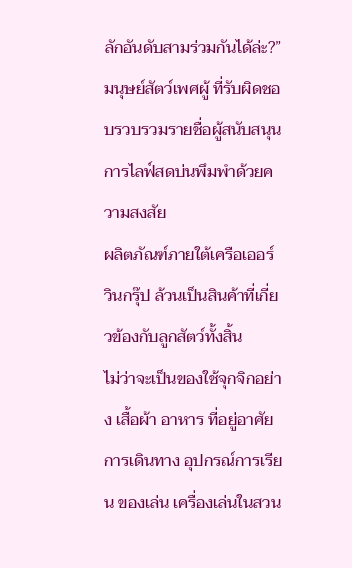ลักอันดับสามร่วมกันได้ล่ะ?”
มนุษย์สัตว์เพศผู้ ที่รับผิดชอบรวบรวมรายชื่อผู้สนับสนุนการไลฟ์สดบ่นพึมพำด้วยความสงสัย
ผลิตภัณฑ์ภายใต้เครือเออร์วินกรุ๊ป ล้วนเป็นสินค้าที่เกี่ยวข้องกับลูกสัตว์ทั้งสิ้น
ไม่ว่าจะเป็นของใช้จุกจิกอย่าง เสื้อผ้า อาหาร ที่อยู่อาศัย การเดินทาง อุปกรณ์การเรียน ของเล่น เครื่องเล่นในสวน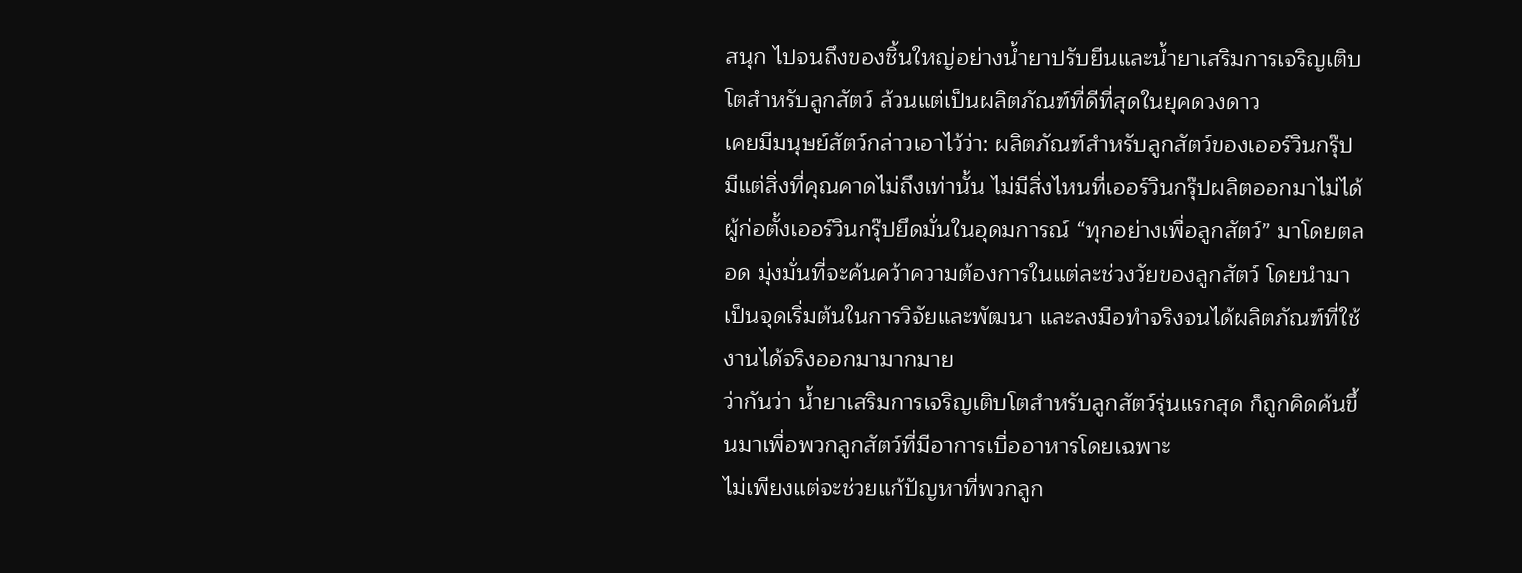สนุก ไปจนถึงของชิ้นใหญ่อย่างน้ำยาปรับยีนและน้ำยาเสริมการเจริญเติบโตสำหรับลูกสัตว์ ล้วนแต่เป็นผลิตภัณฑ์ที่ดีที่สุดในยุคดวงดาว
เคยมีมนุษย์สัตว์กล่าวเอาไว้ว่า: ผลิตภัณฑ์สำหรับลูกสัตว์ของเออร์วินกรุ๊ป มีแต่สิ่งที่คุณคาดไม่ถึงเท่านั้น ไม่มีสิ่งไหนที่เออร์วินกรุ๊ปผลิตออกมาไม่ได้
ผู้ก่อตั้งเออร์วินกรุ๊ปยึดมั่นในอุดมการณ์ “ทุกอย่างเพื่อลูกสัตว์” มาโดยตลอด มุ่งมั่นที่จะค้นคว้าความต้องการในแต่ละช่วงวัยของลูกสัตว์ โดยนำมาเป็นจุดเริ่มต้นในการวิจัยและพัฒนา และลงมือทำจริงจนได้ผลิตภัณฑ์ที่ใช้งานได้จริงออกมามากมาย
ว่ากันว่า น้ำยาเสริมการเจริญเติบโตสำหรับลูกสัตว์รุ่นแรกสุด ก็ถูกคิดค้นขึ้นมาเพื่อพวกลูกสัตว์ที่มีอาการเบื่ออาหารโดยเฉพาะ
ไม่เพียงแต่จะช่วยแก้ปัญหาที่พวกลูก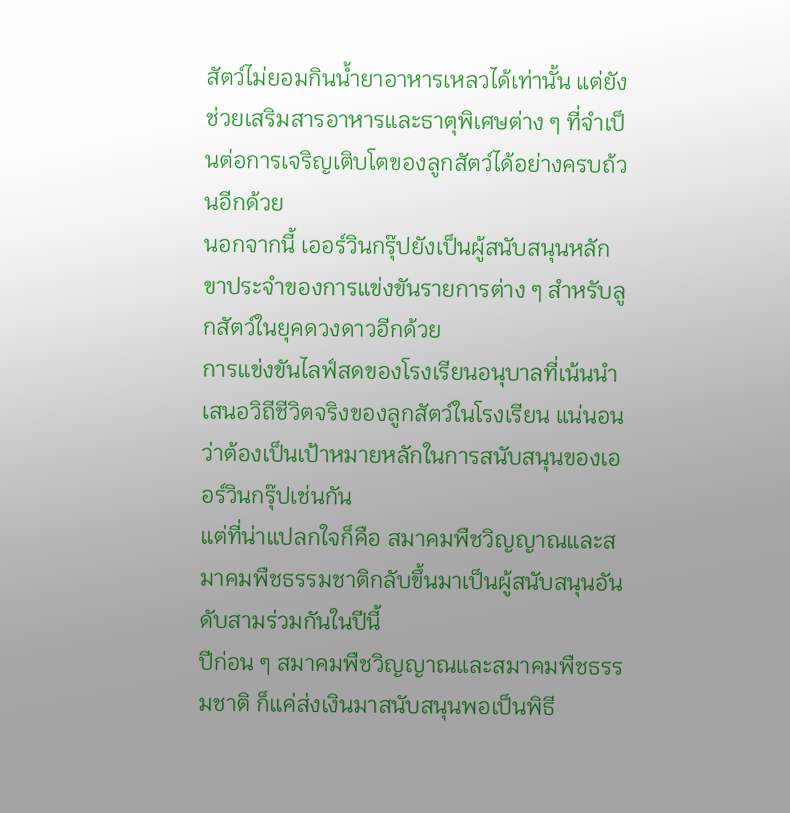สัตว์ไม่ยอมกินน้ำยาอาหารเหลวได้เท่านั้น แต่ยังช่วยเสริมสารอาหารและธาตุพิเศษต่าง ๆ ที่จำเป็นต่อการเจริญเติบโตของลูกสัตว์ได้อย่างครบถ้วนอีกด้วย
นอกจากนี้ เออร์วินกรุ๊ปยังเป็นผู้สนับสนุนหลักขาประจำของการแข่งขันรายการต่าง ๆ สำหรับลูกสัตว์ในยุคดวงดาวอีกด้วย
การแข่งขันไลฟ์สดของโรงเรียนอนุบาลที่เน้นนำเสนอวิถีชีวิตจริงของลูกสัตว์ในโรงเรียน แน่นอนว่าต้องเป็นเป้าหมายหลักในการสนับสนุนของเออร์วินกรุ๊ปเช่นกัน
แต่ที่น่าแปลกใจก็คือ สมาคมพืชวิญญาณและสมาคมพืชธรรมชาติกลับขึ้นมาเป็นผู้สนับสนุนอันดับสามร่วมกันในปีนี้
ปีก่อน ๆ สมาคมพืชวิญญาณและสมาคมพืชธรรมชาติ ก็แค่ส่งเงินมาสนับสนุนพอเป็นพิธี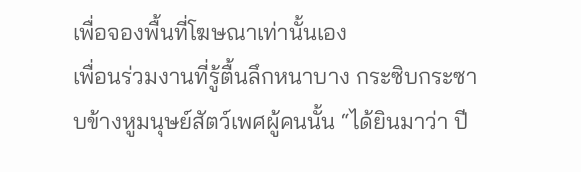เพื่อจองพื้นที่โฆษณาเท่านั้นเอง
เพื่อนร่วมงานที่รู้ตื้นลึกหนาบาง กระซิบกระซาบข้างหูมนุษย์สัตว์เพศผู้คนนั้น “ได้ยินมาว่า ปี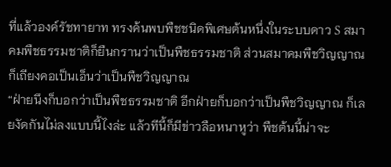ที่แล้วองค์รัชทายาท ทรงค้นพบพืชชนิดพิเศษต้นหนึ่งในระบบดาว S สมาคมพืชธรรมชาติก็ยืนกรานว่าเป็นพืชธรรมชาติ ส่วนสมาคมพืชวิญญาณ ก็เถียงคอเป็นเอ็นว่าเป็นพืชวิญญาณ
“ฝ่ายนึงก็บอกว่าเป็นพืชธรรมชาติ อีกฝ่ายก็บอกว่าเป็นพืชวิญญาณ ก็เลยงัดกันไม่ลงแบบนี้ไงล่ะ แล้วทีนี้ก็มีข่าวลือหนาหูว่า พืชต้นนี้น่าจะ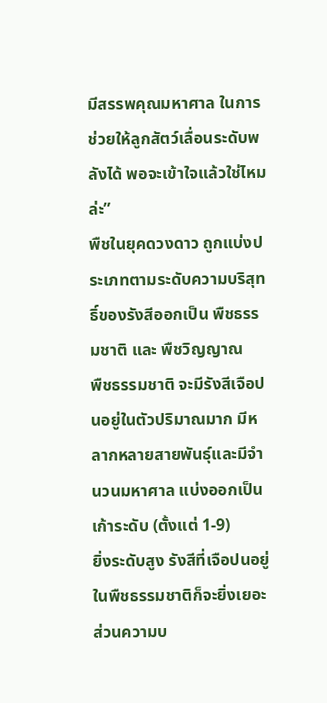มีสรรพคุณมหาศาล ในการช่วยให้ลูกสัตว์เลื่อนระดับพลังได้ พอจะเข้าใจแล้วใช่ไหมล่ะ”
พืชในยุคดวงดาว ถูกแบ่งประเภทตามระดับความบริสุทธิ์ของรังสีออกเป็น พืชธรรมชาติ และ พืชวิญญาณ
พืชธรรมชาติ จะมีรังสีเจือปนอยู่ในตัวปริมาณมาก มีหลากหลายสายพันธุ์และมีจำนวนมหาศาล แบ่งออกเป็นเก้าระดับ (ตั้งแต่ 1-9)
ยิ่งระดับสูง รังสีที่เจือปนอยู่ในพืชธรรมชาติก็จะยิ่งเยอะ ส่วนความบ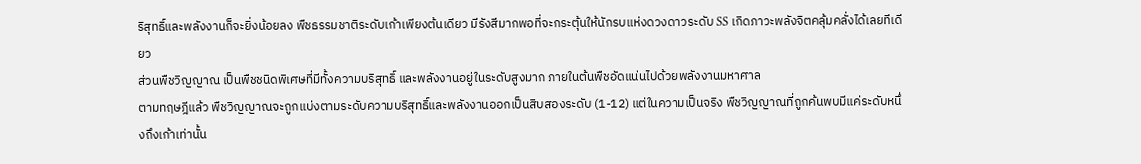ริสุทธิ์และพลังงานก็จะยิ่งน้อยลง พืชธรรมชาติระดับเก้าเพียงต้นเดียว มีรังสีมากพอที่จะกระตุ้นให้นักรบแห่งดวงดาวระดับ SS เกิดภาวะพลังจิตคลุ้มคลั่งได้เลยทีเดียว
ส่วนพืชวิญญาณ เป็นพืชชนิดพิเศษที่มีทั้งความบริสุทธิ์ และพลังงานอยู่ในระดับสูงมาก ภายในต้นพืชอัดแน่นไปด้วยพลังงานมหาศาล
ตามทฤษฎีแล้ว พืชวิญญาณจะถูกแบ่งตามระดับความบริสุทธิ์และพลังงานออกเป็นสิบสองระดับ (1-12) แต่ในความเป็นจริง พืชวิญญาณที่ถูกค้นพบมีแค่ระดับหนึ่งถึงเก้าเท่านั้น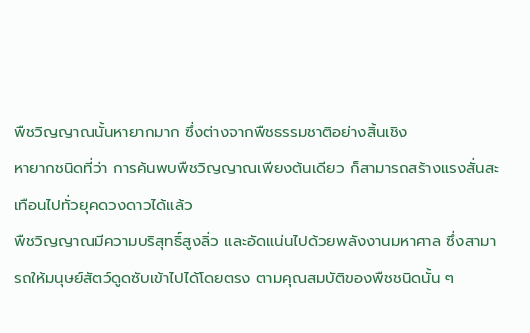พืชวิญญาณนั้นหายากมาก ซึ่งต่างจากพืชธรรมชาติอย่างสิ้นเชิง
หายากชนิดที่ว่า การค้นพบพืชวิญญาณเพียงต้นเดียว ก็สามารถสร้างแรงสั่นสะเทือนไปทั่วยุคดวงดาวได้แล้ว
พืชวิญญาณมีความบริสุทธิ์สูงลิ่ว และอัดแน่นไปด้วยพลังงานมหาศาล ซึ่งสามารถให้มนุษย์สัตว์ดูดซับเข้าไปได้โดยตรง ตามคุณสมบัติของพืชชนิดนั้น ๆ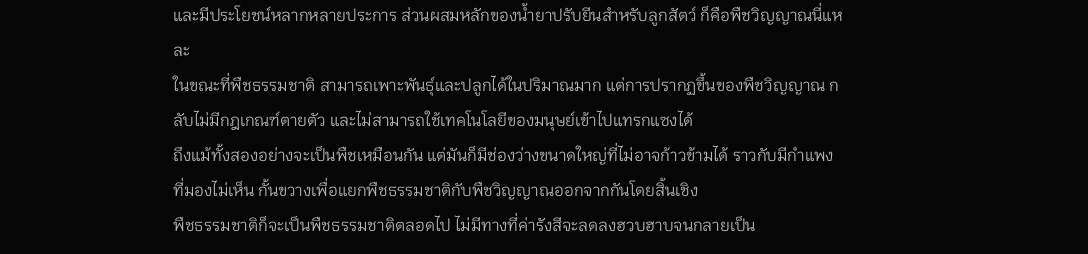และมีประโยชน์หลากหลายประการ ส่วนผสมหลักของน้ำยาปรับยีนสำหรับลูกสัตว์ ก็คือพืชวิญญาณนี่แหละ
ในขณะที่พืชธรรมชาติ สามารถเพาะพันธุ์และปลูกได้ในปริมาณมาก แต่การปรากฏขึ้นของพืชวิญญาณ กลับไม่มีกฎเกณฑ์ตายตัว และไม่สามารถใช้เทคโนโลยีของมนุษย์เข้าไปแทรกแซงได้
ถึงแม้ทั้งสองอย่างจะเป็นพืชเหมือนกัน แต่มันก็มีช่องว่างขนาดใหญ่ที่ไม่อาจก้าวข้ามได้ ราวกับมีกำแพงที่มองไม่เห็น กั้นขวางเพื่อแยกพืชธรรมชาติกับพืชวิญญาณออกจากกันโดยสิ้นเชิง
พืชธรรมชาติก็จะเป็นพืชธรรมชาติตลอดไป ไม่มีทางที่ค่ารังสีจะลดลงฮวบฮาบจนกลายเป็น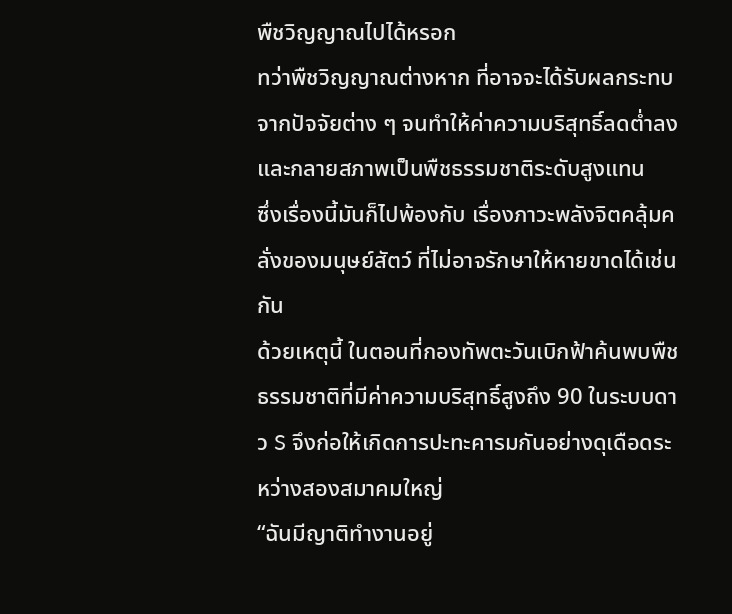พืชวิญญาณไปได้หรอก
ทว่าพืชวิญญาณต่างหาก ที่อาจจะได้รับผลกระทบจากปัจจัยต่าง ๆ จนทำให้ค่าความบริสุทธิ์ลดต่ำลง และกลายสภาพเป็นพืชธรรมชาติระดับสูงแทน
ซึ่งเรื่องนี้มันก็ไปพ้องกับ เรื่องภาวะพลังจิตคลุ้มคลั่งของมนุษย์สัตว์ ที่ไม่อาจรักษาให้หายขาดได้เช่นกัน
ด้วยเหตุนี้ ในตอนที่กองทัพตะวันเบิกฟ้าค้นพบพืชธรรมชาติที่มีค่าความบริสุทธิ์สูงถึง 90 ในระบบดาว S จึงก่อให้เกิดการปะทะคารมกันอย่างดุเดือดระหว่างสองสมาคมใหญ่
“ฉันมีญาติทำงานอยู่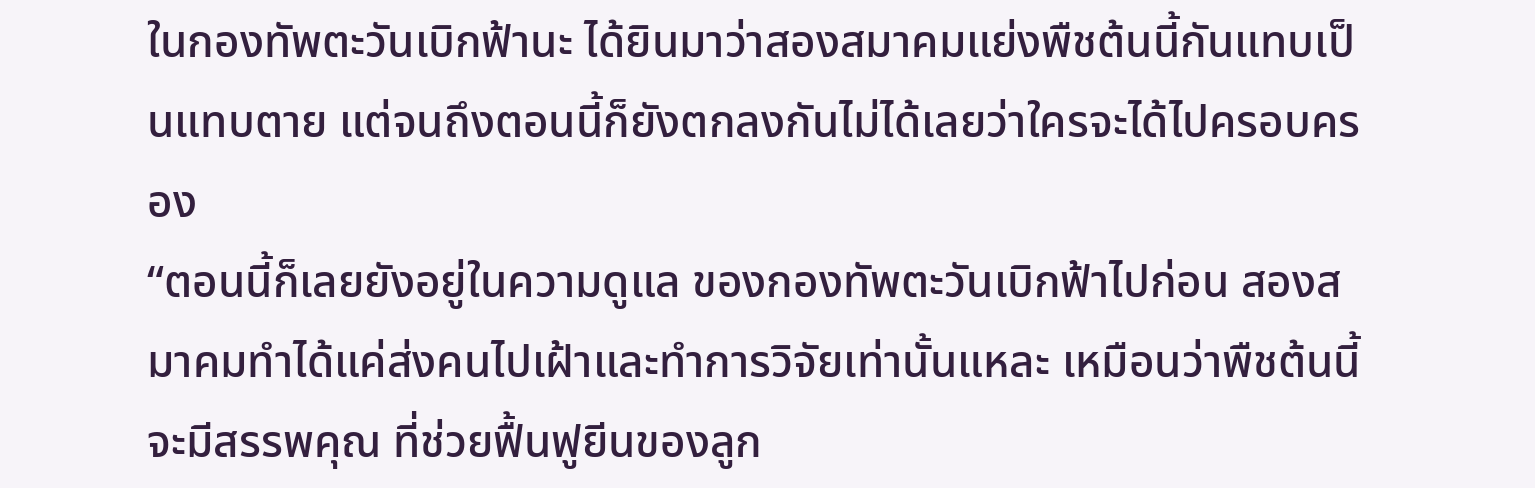ในกองทัพตะวันเบิกฟ้านะ ได้ยินมาว่าสองสมาคมแย่งพืชต้นนี้กันแทบเป็นแทบตาย แต่จนถึงตอนนี้ก็ยังตกลงกันไม่ได้เลยว่าใครจะได้ไปครอบครอง
“ตอนนี้ก็เลยยังอยู่ในความดูแล ของกองทัพตะวันเบิกฟ้าไปก่อน สองสมาคมทำได้แค่ส่งคนไปเฝ้าและทำการวิจัยเท่านั้นแหละ เหมือนว่าพืชต้นนี้จะมีสรรพคุณ ที่ช่วยฟื้นฟูยีนของลูก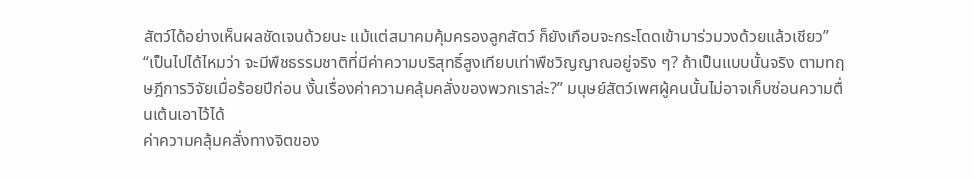สัตว์ได้อย่างเห็นผลชัดเจนด้วยนะ แม้แต่สมาคมคุ้มครองลูกสัตว์ ก็ยังเกือบจะกระโดดเข้ามาร่วมวงด้วยแล้วเชียว”
“เป็นไปได้ไหมว่า จะมีพืชธรรมชาติที่มีค่าความบริสุทธิ์สูงเทียบเท่าพืชวิญญาณอยู่จริง ๆ? ถ้าเป็นแบบนั้นจริง ตามทฤษฎีการวิจัยเมื่อร้อยปีก่อน งั้นเรื่องค่าความคลุ้มคลั่งของพวกเราล่ะ?” มนุษย์สัตว์เพศผู้คนนั้นไม่อาจเก็บซ่อนความตื่นเต้นเอาไว้ได้
ค่าความคลุ้มคลั่งทางจิตของ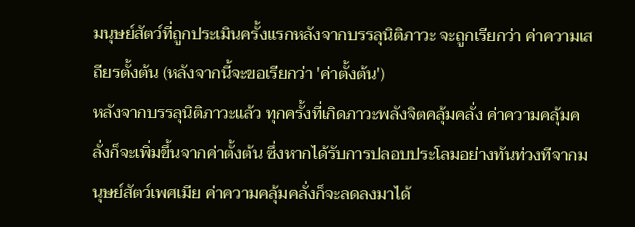มนุษย์สัตว์ที่ถูกประเมินครั้งแรกหลังจากบรรลุนิติภาวะ จะถูกเรียกว่า ค่าความเสถียรตั้งต้น (หลังจากนี้จะขอเรียกว่า 'ค่าตั้งต้น')
หลังจากบรรลุนิติภาวะแล้ว ทุกครั้งที่เกิดภาวะพลังจิตคลุ้มคลั่ง ค่าความคลุ้มคลั่งก็จะเพิ่มขึ้นจากค่าตั้งต้น ซึ่งหากได้รับการปลอบประโลมอย่างทันท่วงทีจากมนุษย์สัตว์เพศเมีย ค่าความคลุ้มคลั่งก็จะลดลงมาได้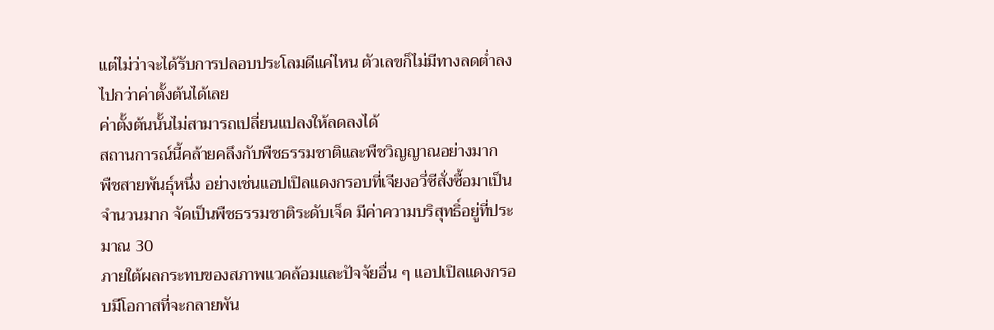แต่ไม่ว่าจะได้รับการปลอบประโลมดีแค่ไหน ตัวเลขก็ไม่มีทางลดต่ำลงไปกว่าค่าตั้งต้นได้เลย
ค่าตั้งต้นนั้นไม่สามารถเปลี่ยนแปลงให้ลดลงได้
สถานการณ์นี้คล้ายคลึงกับพืชธรรมชาติและพืชวิญญาณอย่างมาก
พืชสายพันธุ์หนึ่ง อย่างเช่นแอปเปิลแดงกรอบที่เจียงอวี่ซีสั่งซื้อมาเป็นจำนวนมาก จัดเป็นพืชธรรมชาติระดับเจ็ด มีค่าความบริสุทธิ์อยู่ที่ประมาณ 30
ภายใต้ผลกระทบของสภาพแวดล้อมและปัจจัยอื่น ๆ แอปเปิลแดงกรอบมีโอกาสที่จะกลายพัน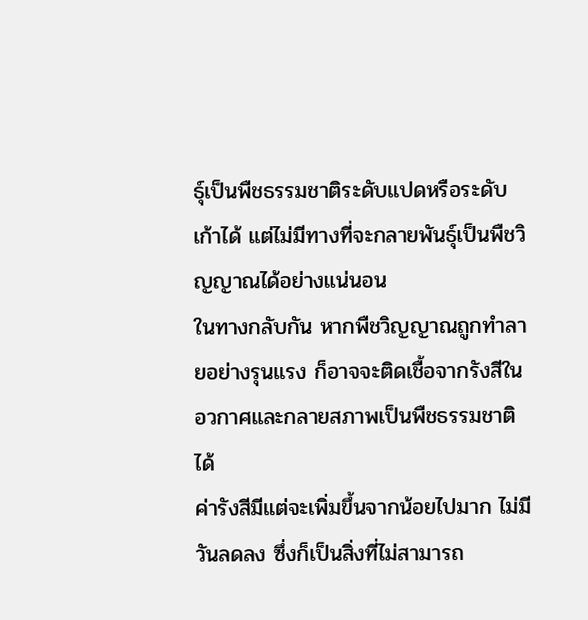ธุ์เป็นพืชธรรมชาติระดับแปดหรือระดับเก้าได้ แต่ไม่มีทางที่จะกลายพันธุ์เป็นพืชวิญญาณได้อย่างแน่นอน
ในทางกลับกัน หากพืชวิญญาณถูกทำลายอย่างรุนแรง ก็อาจจะติดเชื้อจากรังสีในอวกาศและกลายสภาพเป็นพืชธรรมชาติได้
ค่ารังสีมีแต่จะเพิ่มขึ้นจากน้อยไปมาก ไม่มีวันลดลง ซึ่งก็เป็นสิ่งที่ไม่สามารถ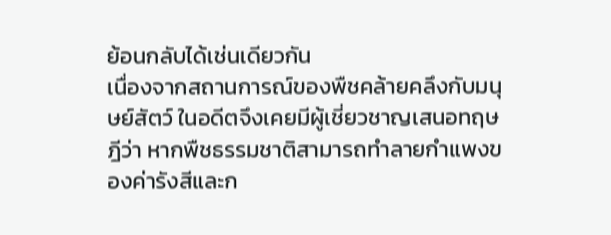ย้อนกลับได้เช่นเดียวกัน
เนื่องจากสถานการณ์ของพืชคล้ายคลึงกับมนุษย์สัตว์ ในอดีตจึงเคยมีผู้เชี่ยวชาญเสนอทฤษฎีว่า หากพืชธรรมชาติสามารถทำลายกำแพงของค่ารังสีและก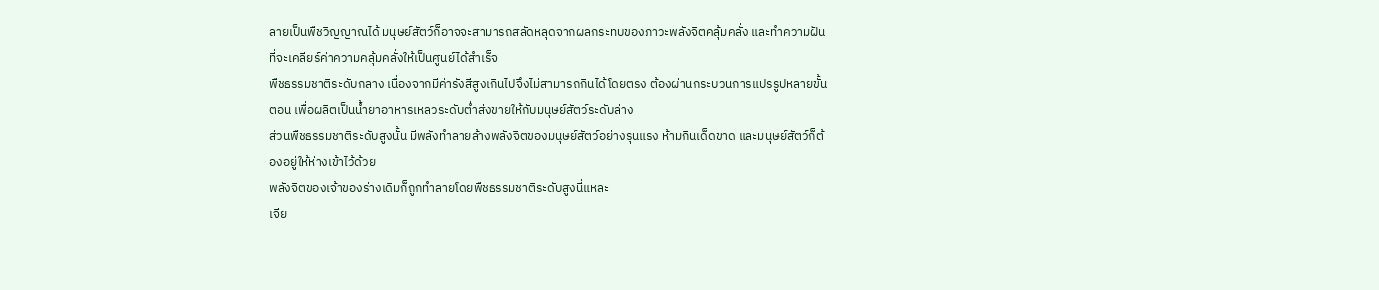ลายเป็นพืชวิญญาณได้ มนุษย์สัตว์ก็อาจจะสามารถสลัดหลุดจากผลกระทบของภาวะพลังจิตคลุ้มคลั่ง และทำความฝันที่จะเคลียร์ค่าความคลุ้มคลั่งให้เป็นศูนย์ได้สำเร็จ
พืชธรรมชาติระดับกลาง เนื่องจากมีค่ารังสีสูงเกินไปจึงไม่สามารถกินได้โดยตรง ต้องผ่านกระบวนการแปรรูปหลายขั้นตอน เพื่อผลิตเป็นน้ำยาอาหารเหลวระดับต่ำส่งขายให้กับมนุษย์สัตว์ระดับล่าง
ส่วนพืชธรรมชาติระดับสูงนั้น มีพลังทำลายล้างพลังจิตของมนุษย์สัตว์อย่างรุนแรง ห้ามกินเด็ดขาด และมนุษย์สัตว์ก็ต้องอยู่ให้ห่างเข้าไว้ด้วย
พลังจิตของเจ้าของร่างเดิมก็ถูกทำลายโดยพืชธรรมชาติระดับสูงนี่แหละ
เจีย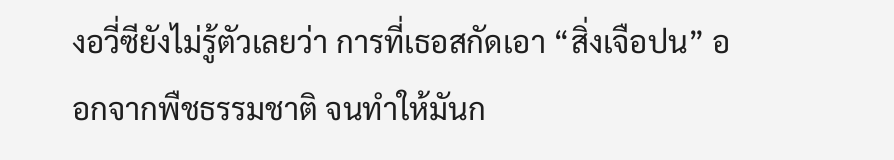งอวี่ซียังไม่รู้ตัวเลยว่า การที่เธอสกัดเอา “สิ่งเจือปน” ออกจากพืชธรรมชาติ จนทำให้มันก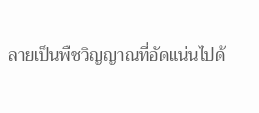ลายเป็นพืชวิญญาณที่อัดแน่นไปด้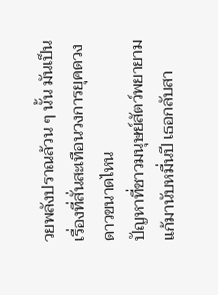วยพลังปราณล้วน ๆ นั้น มันเป็นเรื่องที่สั่นสะเทือนวงการยุคดวงดาวขนาดไหน
ปัญหาที่ชาวมนุษย์สัตว์พยายามแก้มานับหมื่นปี เธอกลับสา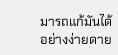มารถแก้มันได้อย่างง่ายดาย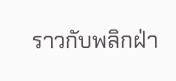ราวกับพลิกฝ่า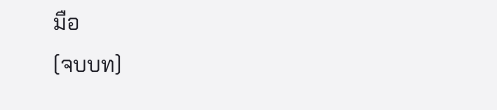มือ
(จบบท)